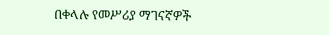በቀላሉ የመሥሪያ ማገናኛዎች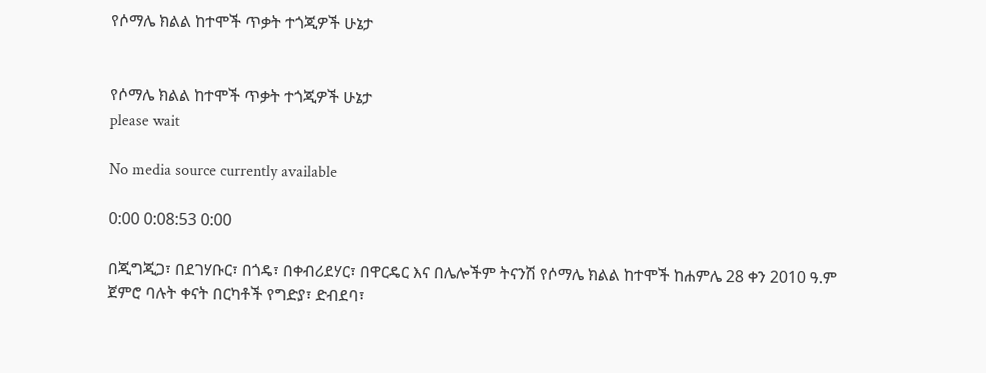የሶማሌ ክልል ከተሞች ጥቃት ተጎጂዎች ሁኔታ


የሶማሌ ክልል ከተሞች ጥቃት ተጎጂዎች ሁኔታ
please wait

No media source currently available

0:00 0:08:53 0:00

በጂግጂጋ፣ በደገሃቡር፣ በጎዴ፣ በቀብሪደሃር፣ በዋርዴር እና በሌሎችም ትናንሽ የሶማሌ ክልል ከተሞች ከሐምሌ 28 ቀን 2010 ዓ.ም ጀምሮ ባሉት ቀናት በርካቶች የግድያ፣ ድብደባ፣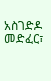አስገድዶ መድፈር፣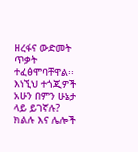ዘረፋና ውድመት ጥቃት ተፈፅሞባቸዋል፡፡ እነኚህ ተጎጂዎች አሁን በምን ሁኔታ ላይ ይገኛሉ? ክልሉ እና ሌሎች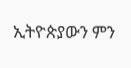ኢትዮጵያውን ምን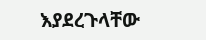እያደረጉላቸው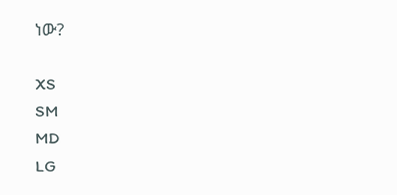ነው?

XS
SM
MD
LG